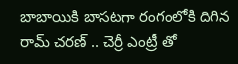బాబాయికి బాసటగా రంగంలోకి దిగిన రామ్ చరణ్ .. చెర్రీ ఎంట్రీ తో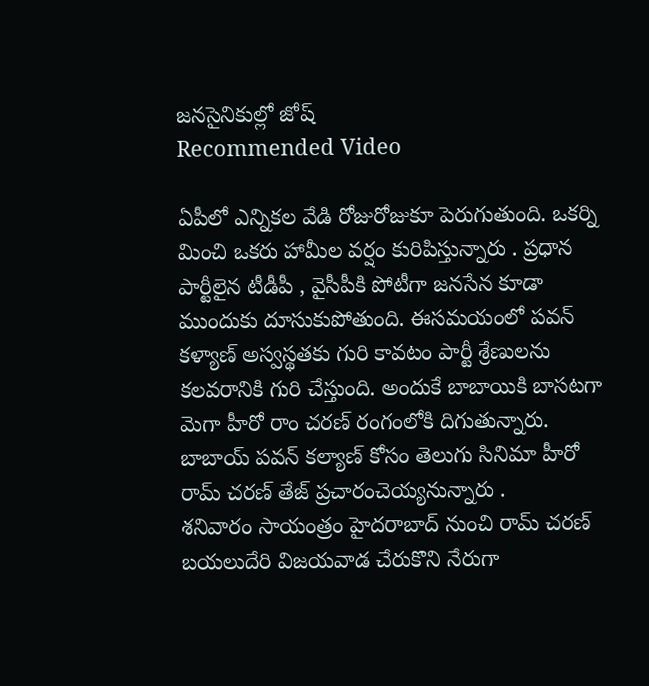జనసైనికుల్లో జోష్
Recommended Video

ఏపీలో ఎన్నికల వేడి రోజురోజుకూ పెరుగుతుంది. ఒకర్ని మించి ఒకరు హామీల వర్షం కురిపిస్తున్నారు . ప్రధాన పార్టీలైన టీడీపీ , వైసీపీకి పోటీగా జనసేన కూడా ముందుకు దూసుకుపోతుంది. ఈసమయంలో పవన్ కళ్యాణ్ అస్వస్థతకు గురి కావటం పార్టీ శ్రేణులను కలవరానికి గురి చేస్తుంది. అందుకే బాబాయికి బాసటగా మెగా హీరో రాం చరణ్ రంగంలోకి దిగుతున్నారు. బాబాయ్ పవన్ కల్యాణ్ కోసం తెలుగు సినిమా హీరో రామ్ చరణ్ తేజ్ ప్రచారంచెయ్యనున్నారు .
శనివారం సాయంత్రం హైదరాబాద్ నుంచి రామ్ చరణ్ బయలుదేరి విజయవాడ చేరుకొని నేరుగా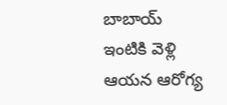బాబాయ్ ఇంటికి వెళ్లి ఆయన ఆరోగ్య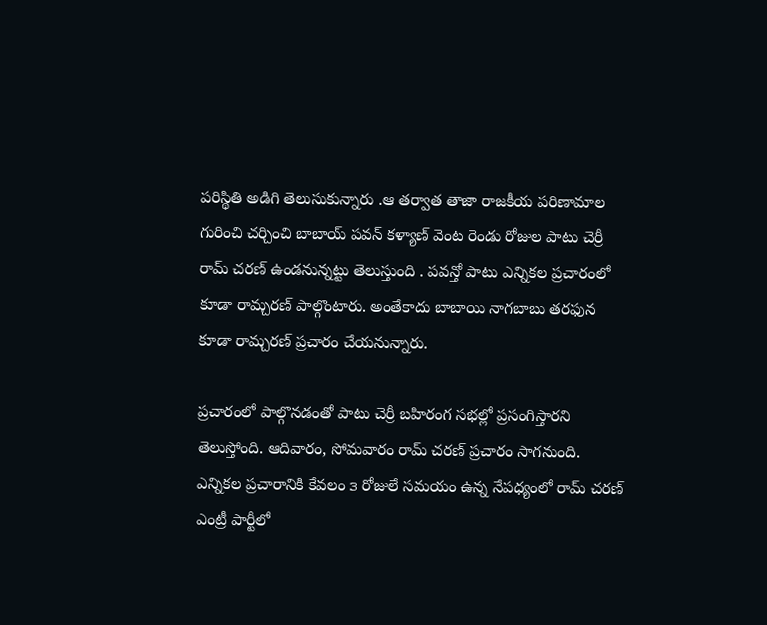పరిస్థితి అడిగి తెలుసుకున్నారు .ఆ తర్వాత తాజా రాజకీయ పరిణామాల గురించి చర్చించి బాబాయ్ పవన్ కళ్యాణ్ వెంట రెండు రోజుల పాటు చెర్రీ రామ్ చరణ్ ఉండనున్నట్టు తెలుస్తుంది . పవన్తో పాటు ఎన్నికల ప్రచారంలో కూడా రామ్చరణ్ పాల్గొంటారు. అంతేకాదు బాబాయి నాగబాబు తరఫున కూడా రామ్చరణ్ ప్రచారం చేయనున్నారు.

ప్రచారంలో పాల్గొనడంతో పాటు చెర్రీ బహిరంగ సభల్లో ప్రసంగిస్తారని తెలుస్తోంది. ఆదివారం, సోమవారం రామ్ చరణ్ ప్రచారం సాగనుంది. ఎన్నికల ప్రచారానికి కేవలం ౩ రోజులే సమయం ఉన్న నేపధ్యంలో రామ్ చరణ్ ఎంట్రీ పార్టీలో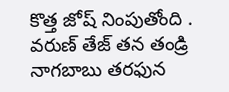కొత్త జోష్ నింపుతోంది . వరుణ్ తేజ్ తన తండ్రి నాగబాబు తరఫున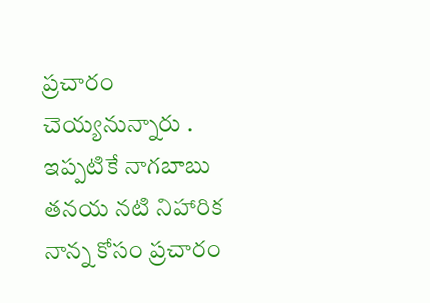ప్రచారం చెయ్యనున్నారు . ఇప్పటికే నాగబాబు తనయ నటి నిహారిక నాన్న కోసం ప్రచారం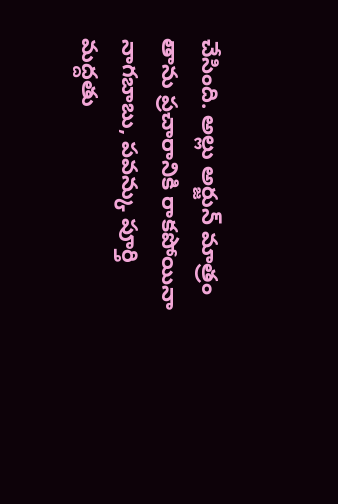చేసింది. అల్లు అర్జున్ మాత్రం తాను ప్రచారానికి రాకపోయినా నాగబాబు, పవన్కు పూర్తి మద్దతు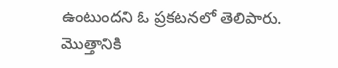ఉంటుందని ఓ ప్రకటనలో తెలిపారు. మొత్తానికి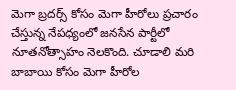మెగా బ్రదర్స్ కోసం మెగా హీరోలు ప్రచారం చేస్తున్న నేపధ్యంలో జనసేన పార్టీలో నూతనోత్సాహం నెలకొంది. చూడాలి మరి బాబాయి కోసం మెగా హీరోల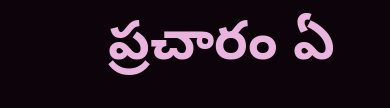ప్రచారం ఏ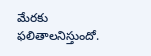మేరకు ఫలితాలనిస్తుందో.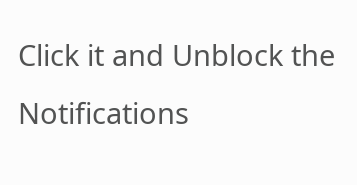Click it and Unblock the Notifications